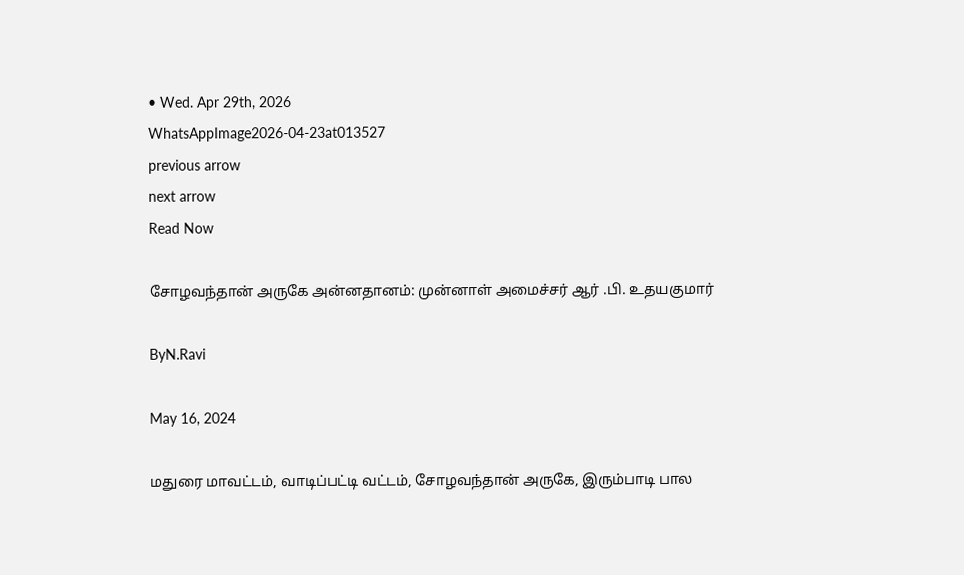• Wed. Apr 29th, 2026
WhatsAppImage2026-04-23at013527
previous arrow
next arrow
Read Now

சோழவந்தான் அருகே அன்னதானம்: முன்னாள் அமைச்சர் ஆர் .பி. உதயகுமார்

ByN.Ravi

May 16, 2024

மதுரை மாவட்டம், வாடிப்பட்டி வட்டம், சோழவந்தான் அருகே, இரும்பாடி பால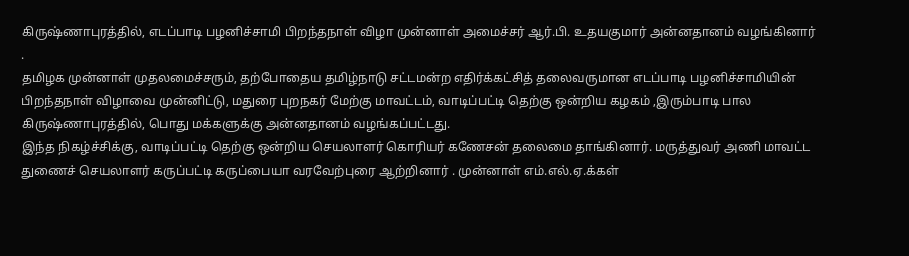கிருஷ்ணாபுரத்தில், எடப்பாடி பழனிச்சாமி பிறந்தநாள் விழா முன்னாள் அமைச்சர் ஆர்.பி. உதயகுமார் அன்னதானம் வழங்கினார் .
தமிழக முன்னாள் முதலமைச்சரும், தற்போதைய தமிழ்நாடு சட்டமன்ற எதிர்க்கட்சித் தலைவருமான எடப்பாடி பழனிச்சாமியின் பிறந்தநாள் விழாவை முன்னிட்டு, மதுரை புறநகர் மேற்கு மாவட்டம், வாடிப்பட்டி தெற்கு ஒன்றிய கழகம் ,இரும்பாடி பால
கிருஷ்ணாபுரத்தில், பொது மக்களுக்கு அன்னதானம் வழங்கப்பட்டது.
இந்த நிகழ்ச்சிக்கு, வாடிப்பட்டி தெற்கு ஒன்றிய செயலாளர் கொரியர் கணேசன் தலைமை தாங்கினார். மருத்துவர் அணி மாவட்ட துணைச் செயலாளர் கருப்பட்டி கருப்பையா வரவேற்புரை ஆற்றினார் . முன்னாள் எம்.எல்.ஏ.க்கள்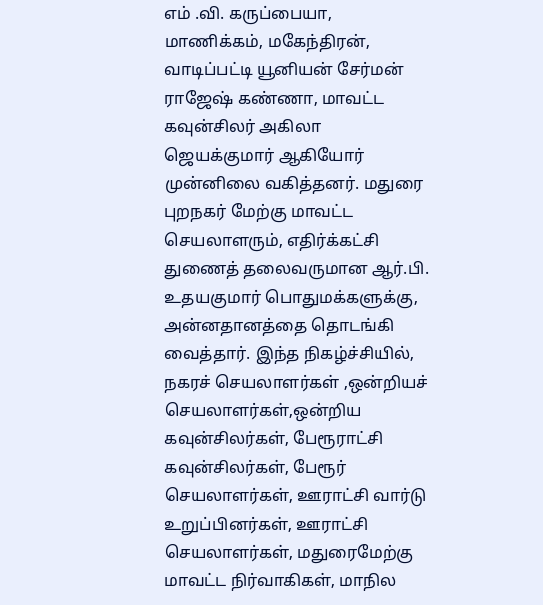எம் .வி. கருப்பையா, மாணிக்கம், மகேந்திரன், வாடிப்பட்டி யூனியன் சேர்மன் ராஜேஷ் கண்ணா, மாவட்ட கவுன்சிலர் அகிலா ஜெயக்குமார் ஆகியோர் முன்னிலை வகித்தனர். மதுரை புறநகர் மேற்கு மாவட்ட செயலாளரும், எதிர்க்கட்சி துணைத் தலைவருமான ஆர்.பி. உதயகுமார் பொதுமக்களுக்கு, அன்னதானத்தை தொடங்கி வைத்தார். இந்த நிகழ்ச்சியில், நகரச் செயலாளர்கள் ,ஒன்றியச் செயலாளர்கள்,ஒன்றிய கவுன்சிலர்கள், பேரூராட்சி கவுன்சிலர்கள், பேரூர் செயலாளர்கள், ஊராட்சி வார்டு உறுப்பினர்கள், ஊராட்சி செயலாளர்கள், மதுரைமேற்கு மாவட்ட நிர்வாகிகள், மாநில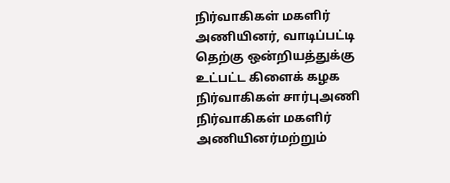நிர்வாகிகள் மகளிர் அணியினர், வாடிப்பட்டி தெற்கு ஒன்றியத்துக்கு உட்பட்ட கிளைக் கழக நிர்வாகிகள் சார்புஅணி நிர்வாகிகள் மகளிர் அணியினர்மற்றும்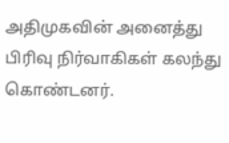அதிமுகவின் அனைத்து பிரிவு நிர்வாகிகள் கலந்து கொண்டனர்.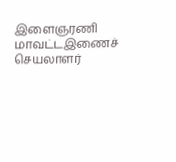இளைஞரணி மாவட்டஇணைச் செயலாளர்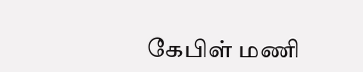கேபிள் மணி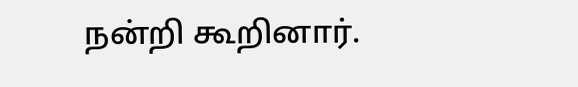நன்றி கூறினார்.